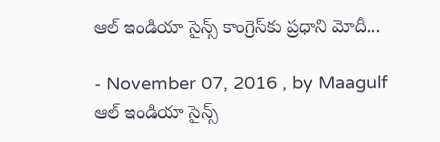ఆల్ ఇండియా సైన్స్ కాంగ్రెస్‌కు ప్రధాని మోదీ...

- November 07, 2016 , by Maagulf
ఆల్ ఇండియా సైన్స్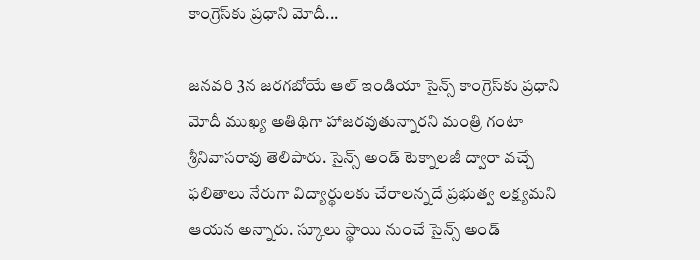కాంగ్రెస్‌కు ప్రధాని మోదీ...

జనవరి 3న జరగబోయే ఆల్ ఇండియా సైన్స్ కాంగ్రెస్‌కు ప్రధాని మోదీ ముఖ్య అతిథిగా హాజరవుతున్నారని మంత్రి గంటా శ్రీనివాసరావు తెలిపారు. సైన్స్ అండ్ టెక్నాలజీ ద్వారా వచ్చే ఫలితాలు నేరుగా విద్యార్థులకు చేరాలన్నదే ప్రభుత్వ లక్ష్యమని ఆయన అన్నారు. స్కూలు స్థాయి నుంచే సైన్స్ అండ్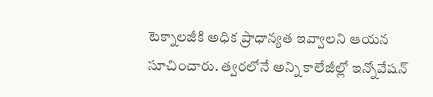టెక్నాలజీకి అధిక ప్రాధాన్యత ఇవ్వాలని ఆయన సూచించారు. త్వరలోనే అన్ని కాలేజీల్లో ఇన్నోవేషన్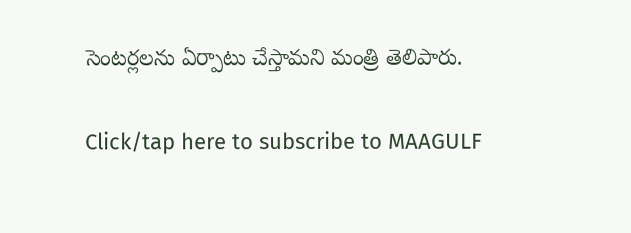సెంటర్లలను ఏర్పాటు చేస్తామని మంత్రి తెలిపారు.

Click/tap here to subscribe to MAAGULF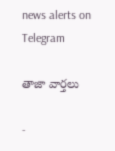news alerts on Telegram

తాజా వార్తలు

-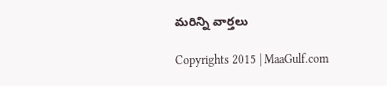మరిన్ని వార్తలు

Copyrights 2015 | MaaGulf.com